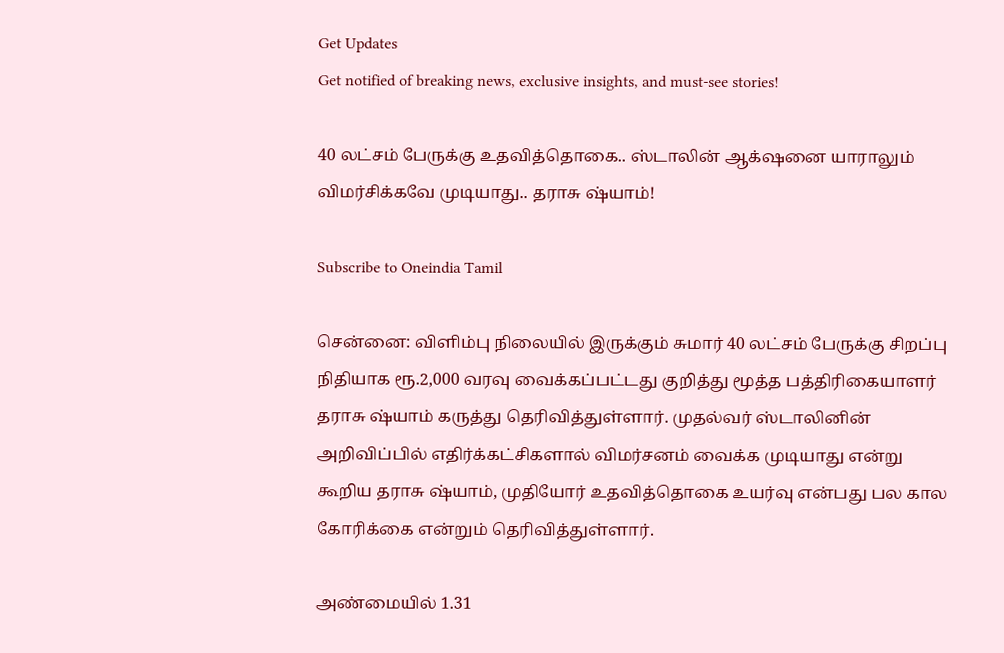Get Updates
Get notified of breaking news, exclusive insights, and must-see stories!

40 லட்சம் பேருக்கு உதவித்தொகை.. ஸ்டாலின் ஆக்‌ஷனை யாராலும் விமர்சிக்கவே முடியாது.. தராசு ஷ்யாம்!

Subscribe to Oneindia Tamil

சென்னை: விளிம்பு நிலையில் இருக்கும் சுமார் 40 லட்சம் பேருக்கு சிறப்பு நிதியாக ரூ.2,000 வரவு வைக்கப்பட்டது குறித்து மூத்த பத்திரிகையாளர் தராசு ஷ்யாம் கருத்து தெரிவித்துள்ளார். முதல்வர் ஸ்டாலினின் அறிவிப்பில் எதிர்க்கட்சிகளால் விமர்சனம் வைக்க முடியாது என்று கூறிய தராசு ஷ்யாம், முதியோர் உதவித்தொகை உயர்வு என்பது பல கால கோரிக்கை என்றும் தெரிவித்துள்ளார்.

அண்மையில் 1.31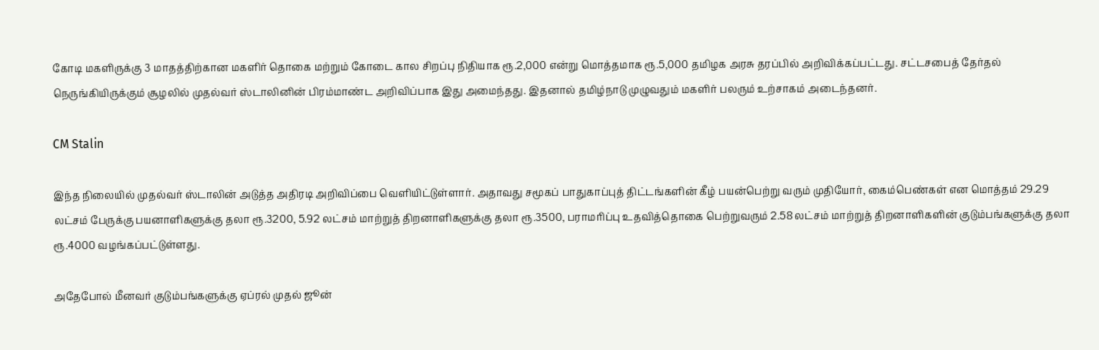கோடி மகளிருக்கு 3 மாதத்திற்கான மகளிர் தொகை மற்றும் கோடை கால சிறப்பு நிதியாக ரூ.2,000 என்று மொத்தமாக ரூ.5,000 தமிழக அரசு தரப்பில் அறிவிக்கப்பட்டது. சட்டசபைத் தேர்தல் நெருங்கியிருக்கும் சூழலில் முதல்வர் ஸ்டாலினின் பிரம்மாண்ட அறிவிப்பாக இது அமைந்தது. இதனால் தமிழ்நாடு முழுவதும் மகளிர் பலரும் உற்சாகம் அடைந்தனர்.

CM Stalin

இந்த நிலையில் முதல்வர் ஸ்டாலின் அடுத்த அதிரடி அறிவிப்பை வெளியிட்டுள்ளார். அதாவது சமூகப் பாதுகாப்புத் திட்டங்களின் கீழ் பயன்பெற்று வரும் முதியோர், கைம்பெண்கள் என மொத்தம் 29.29 லட்சம் பேருக்கு பயனாளிகளுக்கு தலா ரூ.3200, 5.92 லட்சம் மாற்றுத் திறனாளிகளுக்கு தலா ரூ.3500, பராமரிப்பு உதவித்தொகை பெற்றுவரும் 2.58 லட்சம் மாற்றுத் திறனாளிகளின் குடும்பங்களுக்கு தலா ரூ.4000 வழங்கப்பட்டுள்ளது.

அதேபோல் மீனவர் குடும்பங்களுக்கு ஏப்ரல் முதல் ஜூன்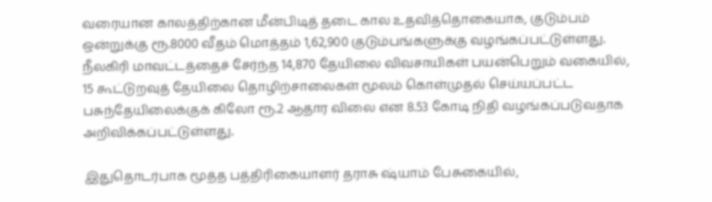வரையான காலத்திற்கான மீன்பிடித் தடை கால உதவித்தொகையாக, குடும்பம் ஒன்றுக்கு ரூ.8000 வீதம் மொத்தம் 1,62,900 குடும்பங்களுக்கு வழங்கப்பட்டுள்ளது. நீலகிரி மாவட்டத்தைச் சேர்ந்த 14,870 தேயிலை விவசாயிகள் பயன்பெறும் வகையில், 15 கூட்டுறவுத் தேயிலை தொழிற்சாலைகள் மூலம் கொள்முதல் செய்யப்பட்ட பசுந்தேயிலைக்குக் கிலோ ரூ.2 ஆதார விலை என 8.53 கோடி நிதி வழங்கப்படுவதாக அறிவிக்கப்பட்டுள்ளது.

இதுதொடர்பாக மூத்த பத்திரிகையாளர் தராசு ஷ்யாம் பேசுகையில்,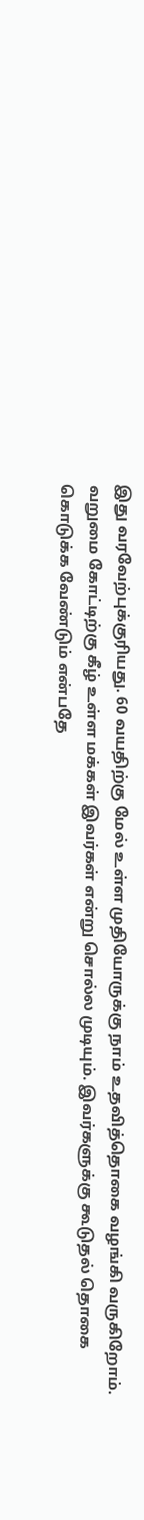இது வரவேற்புக்குரியது. 60 வயதிற்கு மேல் உள்ள முதியோருக்கு நாம் உதவித்தொகை வழங்கி வருகிறோம். வறுமை கோட்டிற்கு கீழ் உள்ள மக்கள் இவர்கள் என்று சொல்ல முடியும். இவர்களுக்கு கூடுதல் தொகை கொடுக்க வேண்டும் என்பதே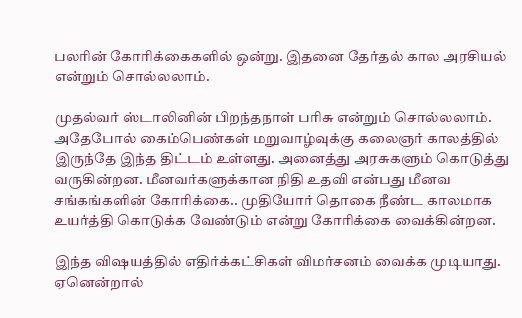பலரின் கோரிக்கைகளில் ஒன்று. இதனை தேர்தல் கால அரசியல் என்றும் சொல்லலாம்.

முதல்வர் ஸ்டாலினின் பிறந்தநாள் பரிசு என்றும் சொல்லலாம். அதேபோல் கைம்பெண்கள் மறுவாழ்வுக்கு கலைஞர் காலத்தில் இருந்தே இந்த திட்டம் உள்ளது. அனைத்து அரசுகளும் கொடுத்து வருகின்றன. மீனவர்களுக்கான நிதி உதவி என்பது மீனவ சங்கங்களின் கோரிக்கை.. முதியோர் தொகை நீண்ட காலமாக உயர்த்தி கொடுக்க வேண்டும் என்று கோரிக்கை வைக்கின்றன.

இந்த விஷயத்தில் எதிர்க்கட்சிகள் விமர்சனம் வைக்க முடியாது. ஏனென்றால்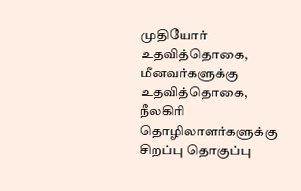முதியோர் உதவித்தொகை, மீனவர்களுக்கு உதவித்தொகை, நீலகிரி தொழிலாளர்களுக்கு சிறப்பு தொகுப்பு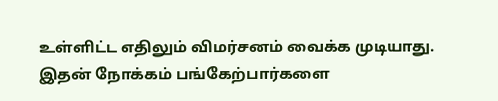உள்ளிட்ட எதிலும் விமர்சனம் வைக்க முடியாது. இதன் நோக்கம் பங்கேற்பார்களை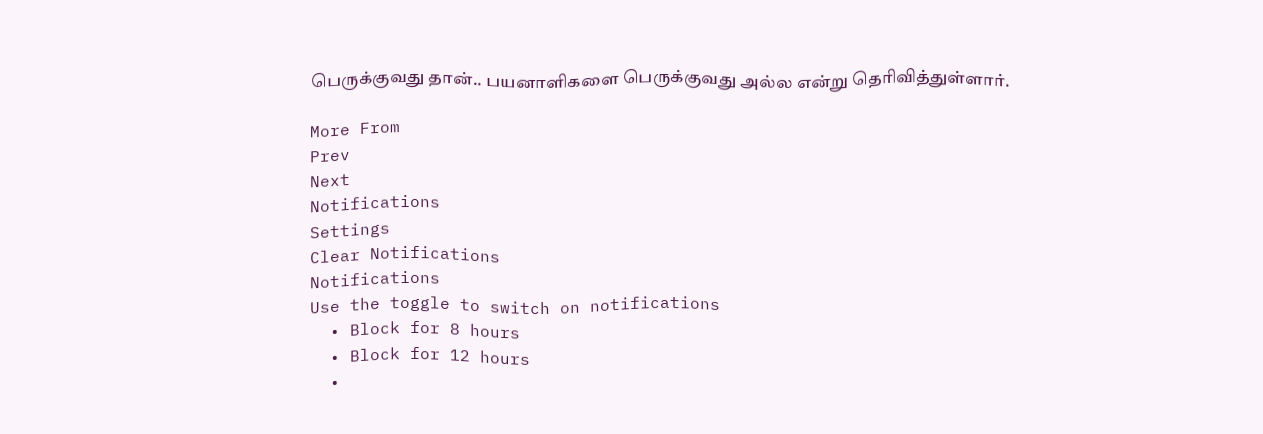பெருக்குவது தான்.. பயனாளிகளை பெருக்குவது அல்ல என்று தெரிவித்துள்ளார்.

More From
Prev
Next
Notifications
Settings
Clear Notifications
Notifications
Use the toggle to switch on notifications
  • Block for 8 hours
  • Block for 12 hours
  •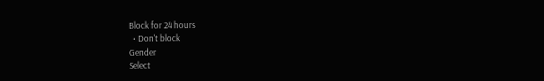Block for 24 hours
  • Don't block
Gender
Select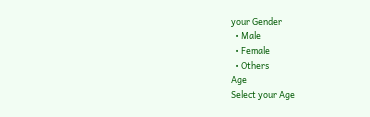your Gender
  • Male
  • Female
  • Others
Age
Select your Age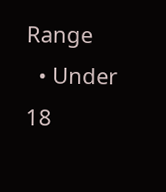Range
  • Under 18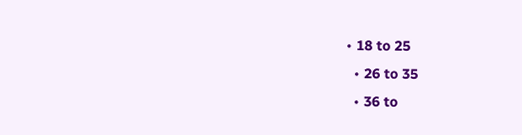• 18 to 25
  • 26 to 35
  • 36 to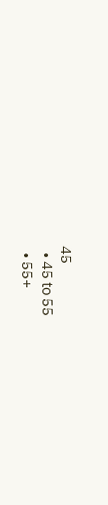45
  • 45 to 55
  • 55+